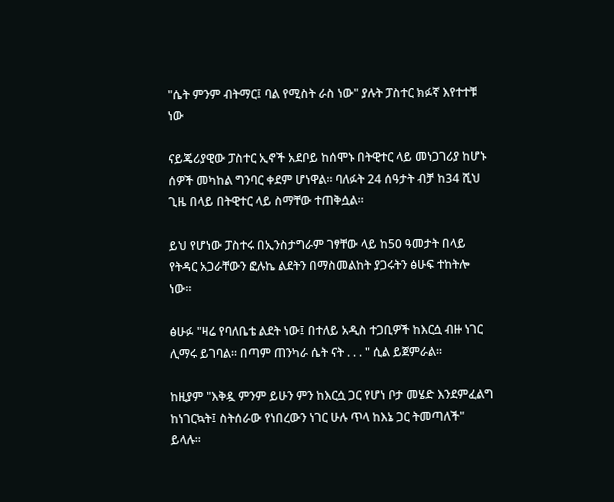"ሴት ምንም ብትማር፤ ባል የሚስት ራስ ነው" ያሉት ፓስተር ክፉኛ እየተተቹ ነው

ናይጄሪያዊው ፓስተር ኢኖች አደቦይ ከሰሞኑ በትዊተር ላይ መነጋገሪያ ከሆኑ ሰዎች መካከል ግንባር ቀደም ሆነዋል። ባለፉት 24 ሰዓታት ብቻ ከ34 ሺህ ጊዜ በላይ በትዊተር ላይ ስማቸው ተጠቅሷል።

ይህ የሆነው ፓስተሩ በኢንስታግራም ገፃቸው ላይ ከ50 ዓመታት በላይ የትዳር አጋራቸውን ፎሉኬ ልደትን በማስመልከት ያጋሩትን ፅሁፍ ተከትሎ ነው።

ፅሁፉ "ዛሬ የባለቤቴ ልደት ነው፤ በተለይ አዲስ ተጋቢዎች ከእርሷ ብዙ ነገር ሊማሩ ይገባል። በጣም ጠንካራ ሴት ናት . . . " ሲል ይጀምራል።

ከዚያም "እቅዷ ምንም ይሁን ምን ከእርሷ ጋር የሆነ ቦታ መሄድ እንደምፈልግ ከነገርኳት፤ ስትሰራው የነበረውን ነገር ሁሉ ጥላ ከእኔ ጋር ትመጣለች" ይላሉ።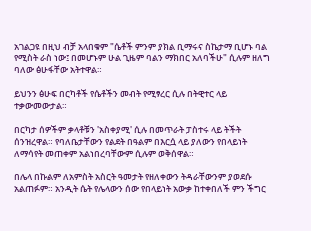አገልጋዩ በዚህ ብቻ አላበቁም "ሴቶች ምንም ያክል ቢማሩና ስኬታማ ቢሆኑ ባል የሚስት ራስ ነው፤ በመሆኑም ሁል ጊዜም ባልን ማክበር አለባችሁ" ሲሉም ዘለግ ባለው ፅሁፋቸው አትተዋል።

ይህንን ፅሁፍ በርካቶች የሴቶችን መብት የሚፃረር ሲሉ በትዊተር ላይ ተቃውመውታል።

በርካታ ሰዎችም ቃላቶቹን 'አስቀያሚ' ሲሉ በመጥራት ፓስተሩ ላይ ትችት ሰንዝረዋል። የባለቤታቸውን የልደት በዓልም በእርሷ ላይ ያለውን የበላይነት ለማሳየት መጠቀም አልነበረባቸውም ሲሉም ወቅሰዋል።

በሌላ በኩልም ለአምስት አስርት ዓመታት የዘለቀውን ትዳራቸውንም ያወደሱ አልጠፉም። አንዲት ሴት የሌላውን ሰው የበላይነት አውቃ ከተቀበለች ምን ችግር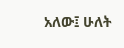አለው፤ ሁለት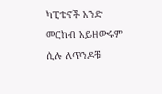ካፒቴኖች አንድ መርከብ አይዘውሩም ሲሉ ለጥንዶቹ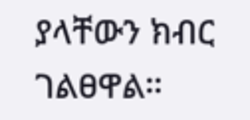ያላቸውን ክብር ገልፀዋል።